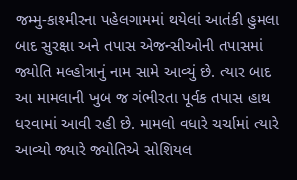જમ્મુ-કાશ્મીરના પહેલગામમાં થયેલાં આતંકી હુમલા બાદ સુરક્ષા અને તપાસ એજન્સીઓની તપાસમાં જ્યોતિ મલ્હોત્રાનું નામ સામે આવ્યું છે. ત્યાર બાદ આ મામલાની ખુબ જ ગંભીરતા પૂર્વક તપાસ હાથ ધરવામાં આવી રહી છે. મામલો વધારે ચર્ચામાં ત્યારે આવ્યો જ્યારે જ્યોતિએ સોશિયલ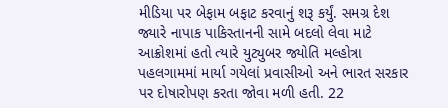મીડિયા પર બેફામ બફાટ કરવાનું શરૂ કર્યું. સમગ્ર દેશ જ્યારે નાપાક પાકિસ્તાનની સામે બદલો લેવા માટે આક્રોશમાં હતો ત્યારે યુટ્યુબર જ્યોતિ મલ્હોત્રા પહલગામમાં માર્યા ગયેલાં પ્રવાસીઓ અને ભારત સરકાર પર દોષારોપણ કરતા જોવા મળી હતી. 22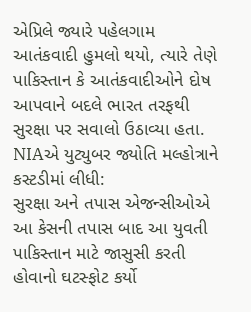એપ્રિલે જ્યારે પહેલગામ આતંકવાદી હુમલો થયો, ત્યારે તેણે પાકિસ્તાન કે આતંકવાદીઓને દોષ આપવાને બદલે ભારત તરફથી સુરક્ષા પર સવાલો ઉઠાવ્યા હતા.
NIAએ યુટ્યુબર જ્યોતિ મલ્હોત્રાને કસ્ટડીમાં લીધી:
સુરક્ષા અને તપાસ એજન્સીઓએ આ કેસની તપાસ બાદ આ યુવતી પાકિસ્તાન માટે જાસુસી કરતી હોવાનો ઘટસ્ફોટ કર્યો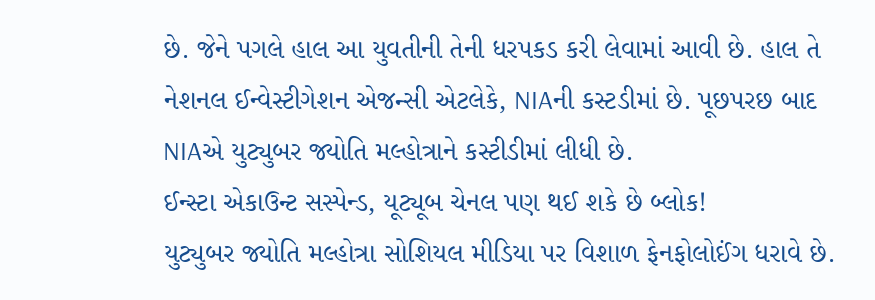છે. જેને પગલે હાલ આ યુવતીની તેની ધરપકડ કરી લેવામાં આવી છે. હાલ તે નેશનલ ઈન્વેસ્ટીગેશન એજન્સી એટલેકે, NIAની કસ્ટડીમાં છે. પૂછપરછ બાદ NIAએ યુટ્યુબર જ્યોતિ મલ્હોત્રાને કસ્ટીડીમાં લીધી છે.
ઈન્સ્ટા એકાઉન્ટ સસ્પેન્ડ, યૂટ્યૂબ ચેનલ પણ થઈ શકે છે બ્લોક!
યુટ્યુબર જ્યોતિ મલ્હોત્રા સોશિયલ મીડિયા પર વિશાળ ફેનફોલોઈંગ ધરાવે છે.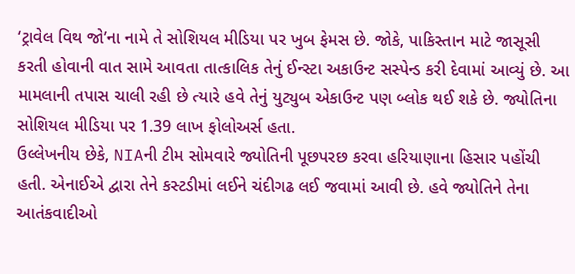‘ટ્રાવેલ વિથ જો’ના નામે તે સોશિયલ મીડિયા પર ખુબ ફેમસ છે. જોકે, પાકિસ્તાન માટે જાસૂસી કરતી હોવાની વાત સામે આવતા તાત્કાલિક તેનું ઈન્સ્ટા અકાઉન્ટ સસ્પેન્ડ કરી દેવામાં આવ્યું છે. આ મામલાની તપાસ ચાલી રહી છે ત્યારે હવે તેનું યુટ્યુબ એકાઉન્ટ પણ બ્લોક થઈ શકે છે. જ્યોતિના સોશિયલ મીડિયા પર 1.39 લાખ ફોલોઅર્સ હતા.
ઉલ્લેખનીય છેકે, NIAની ટીમ સોમવારે જ્યોતિની પૂછપરછ કરવા હરિયાણાના હિસાર પહોંચી હતી. એનાઈએ દ્વારા તેને કસ્ટડીમાં લઈને ચંદીગઢ લઈ જવામાં આવી છે. હવે જ્યોતિને તેના આતંકવાદીઓ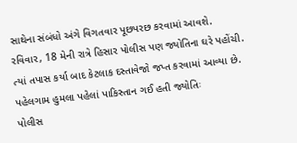સાથેના સંબંધો અંગે વિગતવાર પૂછપરછ કરવામાં આવશે. રવિવાર, 18 મેની રાત્રે હિસાર પોલીસ પણ જ્યોતિના ઘરે પહોંચી. ત્યાં તપાસ કર્યા બાદ કેટલાક દસ્તાવેજો જપ્ત કરવામાં આવ્યા છે.
પહેલગામ હુમલા પહેલાં પાકિસ્તાન ગઈ હતી જ્યોતિઃ
પોલીસ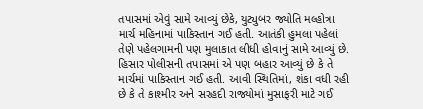તપાસમાં એવું સામે આવ્યું છેકે, યુટ્યુબર જ્યોતિ મલ્હોત્રા માર્ચ મહિનામાં પાકિસ્તાન ગઈ હતી. આતંકી હુમલા પહેલાં તેણે પહેલગામની પણ મુલાકાત લીધી હોવાનું સામે આવ્યું છે. હિસાર પોલીસની તપાસમાં એ પણ બહાર આવ્યું છે કે તે માર્ચમાં પાકિસ્તાન ગઈ હતી. આવી સ્થિતિમાં, શંકા વધી રહી છે કે તે કાશ્મીર અને સરહદી રાજ્યોમાં મુસાફરી માટે ગઈ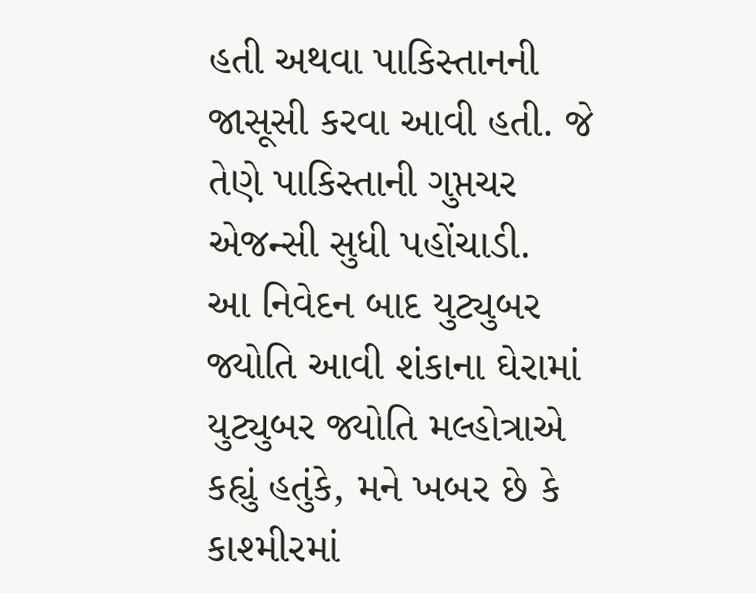હતી અથવા પાકિસ્તાનની જાસૂસી કરવા આવી હતી. જે તેણે પાકિસ્તાની ગુપ્તચર એજન્સી સુધી પહોંચાડી.
આ નિવેદન બાદ યુટ્યુબર જ્યોતિ આવી શંકાના ઘેરામાં
યુટ્યુબર જ્યોતિ મલ્હોત્રાએ કહ્યું હતુંકે, મને ખબર છે કે કાશ્મીરમાં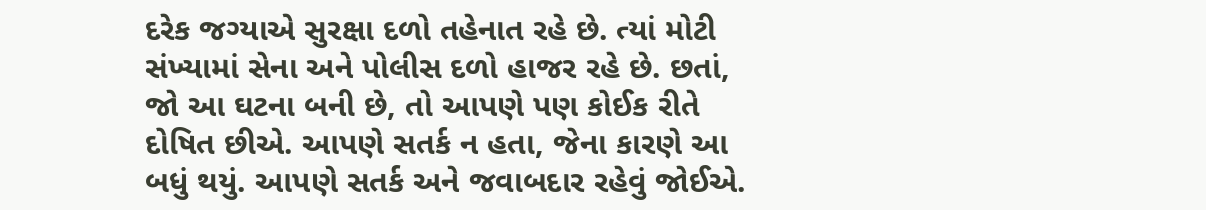દરેક જગ્યાએ સુરક્ષા દળો તહેનાત રહે છે. ત્યાં મોટી સંખ્યામાં સેના અને પોલીસ દળો હાજર રહે છે. છતાં, જો આ ઘટના બની છે, તો આપણે પણ કોઈક રીતે દોષિત છીએ. આપણે સતર્ક ન હતા, જેના કારણે આ બધું થયું. આપણે સતર્ક અને જવાબદાર રહેવું જોઈએ.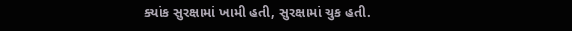ક્યાંક સુરક્ષામાં ખામી હતી, સુરક્ષામાં ચુક હતી.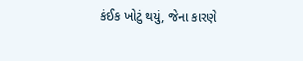કંઈક ખોટું થયું, જેના કારણે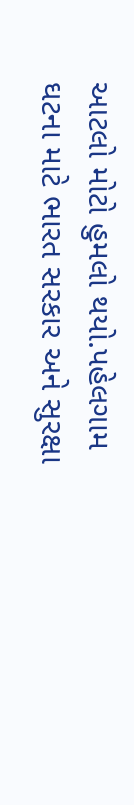આટલો મોટો હુમલો થયો.પહેલગામ ઘટના માટે ભારત સરકાર અને સુરક્ષા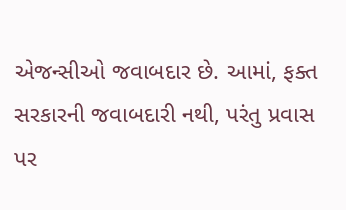એજન્સીઓ જવાબદાર છે. આમાં, ફક્ત સરકારની જવાબદારી નથી, પરંતુ પ્રવાસ પર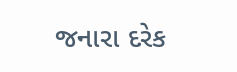જનારા દરેક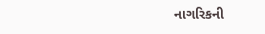નાગરિકની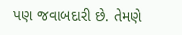પણ જવાબદારી છે. તેમણે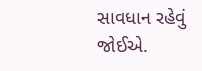સાવધાન રહેવું જોઈએ.